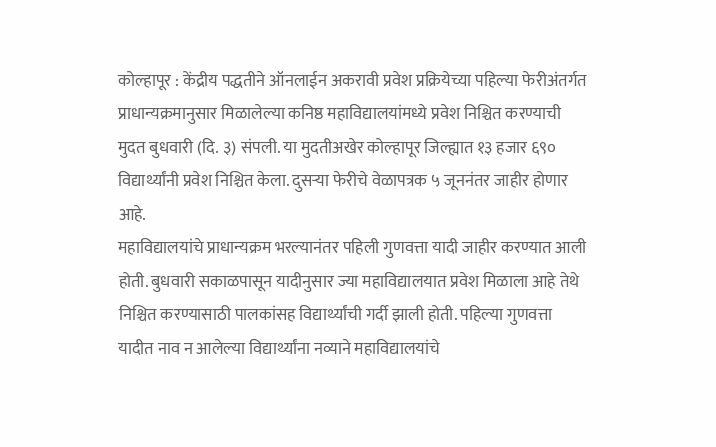कोल्हापूर : केंद्रीय पद्धतीने ऑनलाईन अकरावी प्रवेश प्रक्रियेच्या पहिल्या फेरीअंतर्गत प्राधान्यक्रमानुसार मिळालेल्या कनिष्ठ महाविद्यालयांमध्ये प्रवेश निश्चित करण्याची मुदत बुधवारी (दि. ३) संपली. या मुदतीअखेर कोल्हापूर जिल्ह्यात १३ हजार ६९० विद्यार्थ्यांनी प्रवेश निश्चित केला. दुसऱ्या फेरीचे वेळापत्रक ५ जूननंतर जाहीर होणार आहे.
महाविद्यालयांचे प्राधान्यक्रम भरल्यानंतर पहिली गुणवत्ता यादी जाहीर करण्यात आली होती. बुधवारी सकाळपासून यादीनुसार ज्या महाविद्यालयात प्रवेश मिळाला आहे तेथे निश्चित करण्यासाठी पालकांसह विद्यार्थ्यांची गर्दी झाली होती. पहिल्या गुणवत्ता यादीत नाव न आलेल्या विद्यार्थ्यांना नव्याने महाविद्यालयांचे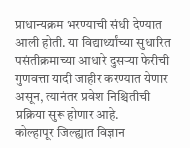प्राधान्यक्रम भरण्याची संधी देण्यात आली होती. या विद्यार्थ्यांच्या सुधारित पसंतीक्रमाच्या आधारे दुसऱ्या फेरीची गुणवत्ता यादी जाहीर करण्यात येणार असून, त्यानंतर प्रवेश निश्चितीची प्रक्रिया सुरू होणार आहे.
कोल्हापूर जिल्ह्यात विज्ञान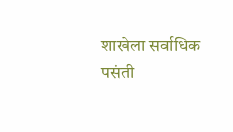शाखेला सर्वाधिक पसंती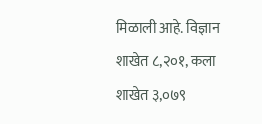मिळाली आहे. विज्ञान शाखेत ८,२०१, कला शाखेत ३,०७९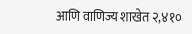आणि वाणिज्य शाखेत २,४१०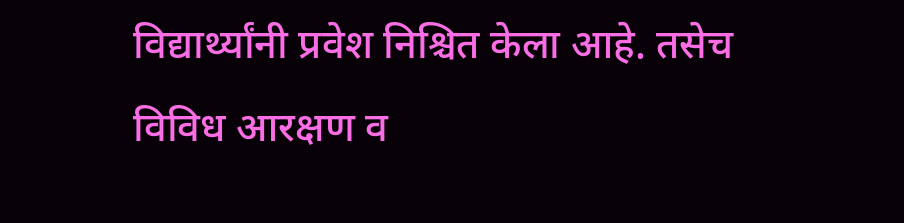विद्यार्थ्यांनी प्रवेश निश्चित केला आहे. तसेच विविध आरक्षण व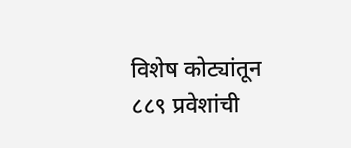विशेष कोट्यांतून ८८९ प्रवेशांची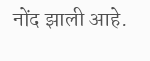नोंद झाली आहे.